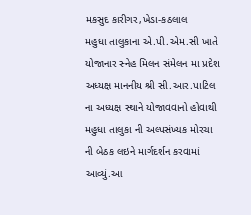મકસુદ કારીગર,ખેડા-કઠલાલ
મહુધા તાલુકાના એ.પી.એમ.સી ખાતે યોજાનાર સ્નેહ મિલન સંમેલન મા પ્રદેશ અધ્યક્ષ માનનીય શ્રી સી.આર.પાટિલ ના અધ્યક્ષ સ્થાને યોજાવવાનો હોવાથી મહુધા તાલુકા ની અલ્પસંખ્યક મોરચા ની બેઠક લઇને માર્ગદર્શન કરવામાં આવ્યું.આ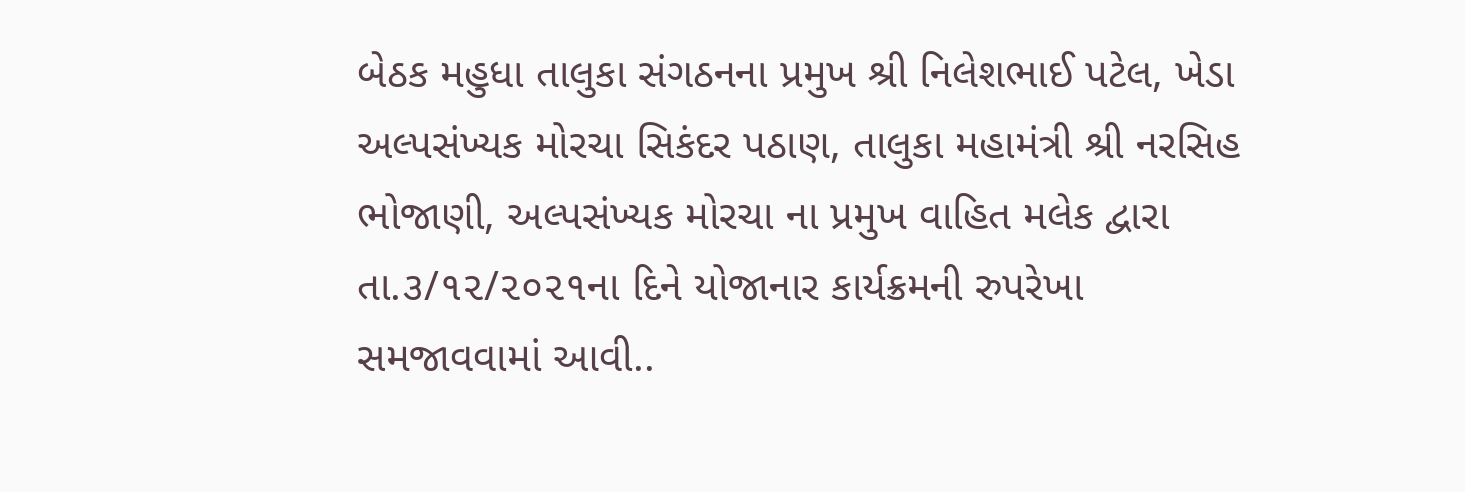બેઠક મહુધા તાલુકા સંગઠનના પ્રમુખ શ્રી નિલેશભાઈ પટેલ, ખેડા અલ્પસંખ્યક મોરચા સિકંદર પઠાણ, તાલુકા મહામંત્રી શ્રી નરસિહ ભોજાણી, અલ્પસંખ્યક મોરચા ના પ્રમુખ વાહિત મલેક દ્વારા તા.૩/૧૨/૨૦૨૧ના દિને યોજાનાર કાર્યક્રમની રુપરેખા સમજાવવામાં આવી..